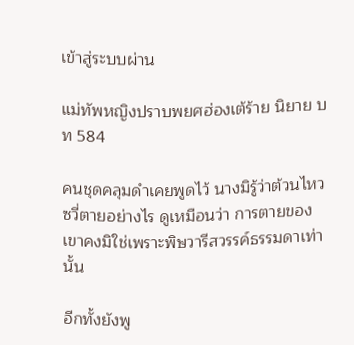เข้าสู่ระบบผ่าน

แม่ทัพหญิงปราบพยศฮ่องเต้ร้าย นิยาย บท 584

คนชุดคลุมดำเคยพูดไว้ นางมิรู้ว่าต้วนไหวซวี่ตายอย่างไร ดูเหมือนว่า การตายของเขาคงมิใช่เพราะพิษวารีสวรรค์ธรรมดาเท่านั้น

อีกทั้งยังพู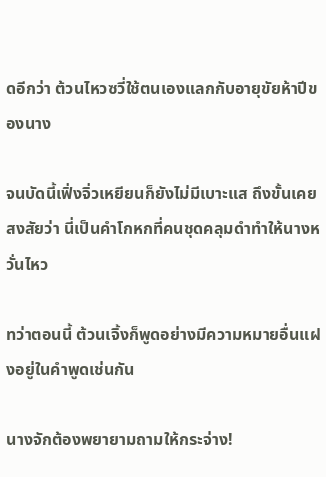ดอีกว่า ต้วนไหวซวี่ใช้ตนเองแลกกับอายุขัยห้าปีของนาง

จนบัดนี้เฟิ่งจิ่วเหยียนก็ยังไม่มีเบาะแส ถึงขั้นเคยสงสัยว่า นี่เป็นคำโกหกที่คนชุดคลุมดำทำให้นางหวั่นไหว

ทว่าตอนนี้ ต้วนเจิ้งก็พูดอย่างมีความหมายอื่นแฝงอยู่ในคำพูดเช่นกัน

นางจักต้องพยายามถามให้กระจ่าง!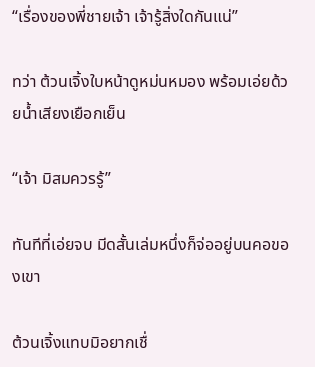“เรื่องของพี่ชายเจ้า เจ้ารู้สิ่งใดกันแน่”

ทว่า ต้วนเจิ้งใบหน้าดูหม่นหมอง พร้อมเอ่ยด้วยน้ำเสียงเยือกเย็น

“เจ้า มิสมควรรู้”

ทันทีที่เอ่ยจบ มีดสั้นเล่มหนึ่งก็จ่ออยู่บนคอของเขา

ต้วนเจิ้งแทบมิอยากเชื่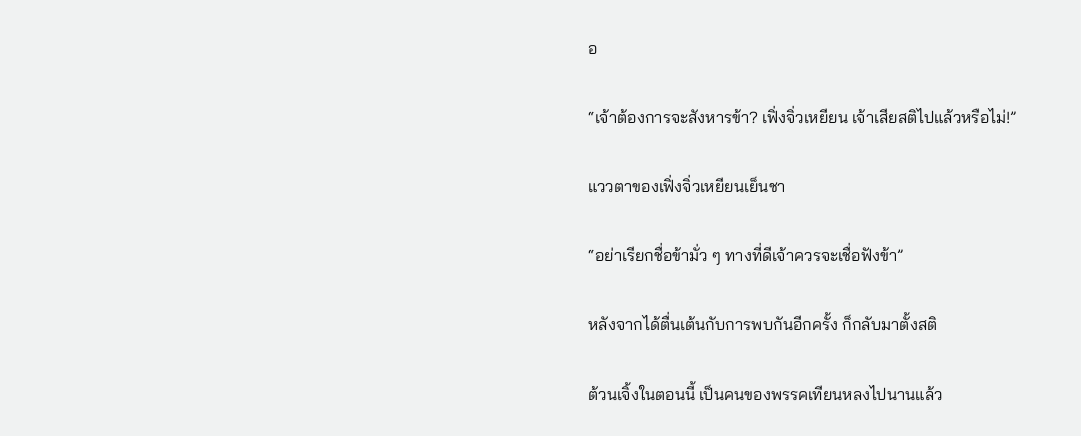อ

“เจ้าต้องการจะสังหารข้า? เฟิ่งจิ่วเหยียน เจ้าเสียสติไปแล้วหรือไม่!”

แววตาของเฟิ่งจิ่วเหยียนเย็นชา

“อย่าเรียกชื่อข้ามั่ว ๆ ทางที่ดีเจ้าควรจะเชื่อฟังข้า”

หลังจากได้ตื่นเต้นกับการพบกันอีกครั้ง ก็กลับมาตั้งสติ

ต้วนเจิ้งในตอนนี้ เป็นคนของพรรคเทียนหลงไปนานแล้ว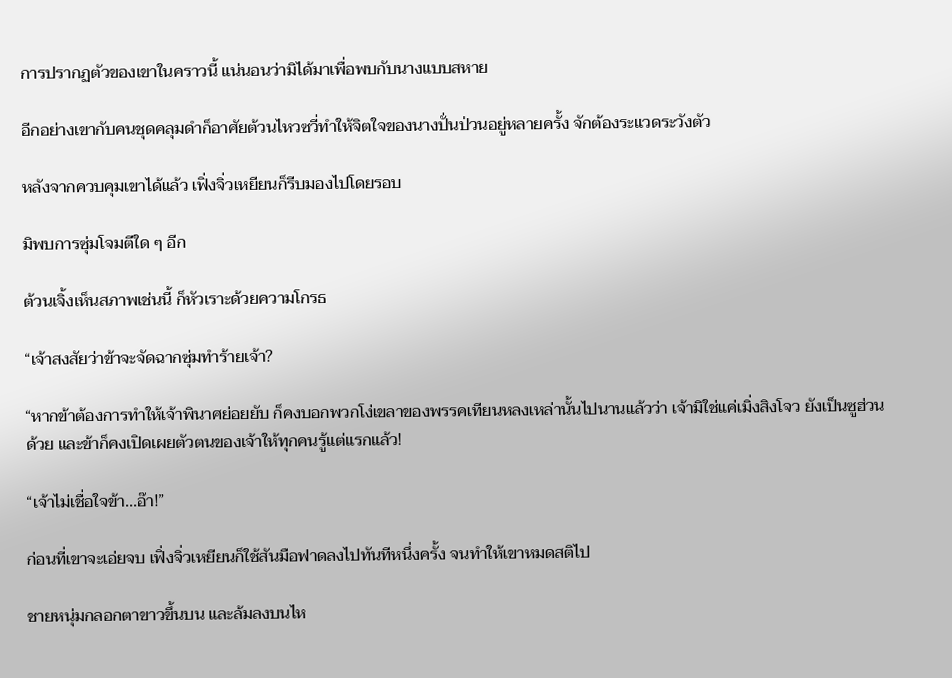การปรากฏตัวของเขาในคราวนี้ แน่นอนว่ามิได้มาเพื่อพบกับนางแบบสหาย

อีกอย่างเขากับคนชุดคลุมดำก็อาศัยต้วนไหวซวี่ทำให้จิตใจของนางปั่นป่วนอยู่หลายครั้ง จักต้องระแวดระวังตัว

หลังจากควบคุมเขาได้แล้ว เฟิ่งจิ่วเหยียนก็รีบมองไปโดยรอบ

มิพบการซุ่มโจมตีใด ๆ อีก

ต้วนเจิ้งเห็นสภาพเช่นนี้ ก็หัวเราะด้วยความโกรธ

“เจ้าสงสัยว่าข้าจะจัดฉากซุ่มทำร้ายเจ้า?

“หากข้าต้องการทำให้เจ้าพินาศย่อยยับ ก็คงบอกพวกโง่เขลาของพรรคเทียนหลงเหล่านั้นไปนานแล้วว่า เจ้ามิใช่แค่เมิ่งสิงโจว ยังเป็นซูฮ่วนด้วย และข้าก็คงเปิดเผยตัวตนของเจ้าให้ทุกคนรู้แต่แรกแล้ว!

“เจ้าไม่เชื่อใจข้า...อ๊า!”

ก่อนที่เขาจะเอ่ยจบ เฟิ่งจิ่วเหยียนก็ใช้สันมือฟาดลงไปทันทีหนึ่งครั้ง จนทำให้เขาหมดสติไป

ชายหนุ่มกลอกตาขาวขึ้นบน และล้มลงบนไห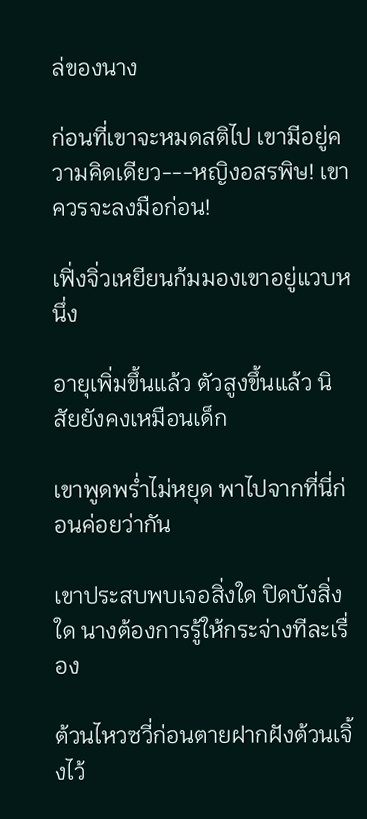ล่ของนาง

ก่อนที่เขาจะหมดสติไป เขามีอยู่ความคิดเดียว---หญิงอสรพิษ! เขาควรจะลงมือก่อน!

เฟิ่งจิ่วเหยียนก้มมองเขาอยู่แวบหนึ่ง

อายุเพิ่มขึ้นแล้ว ตัวสูงขึ้นแล้ว นิสัยยังคงเหมือนเด็ก

เขาพูดพร่ำไม่หยุด พาไปจากที่นี่ก่อนค่อยว่ากัน

เขาประสบพบเจอสิ่งใด ปิดบังสิ่งใด นางต้องการรู้ให้กระจ่างทีละเรื่อง

ต้วนไหวซวี่ก่อนตายฝากฝังต้วนเจิ้งไว้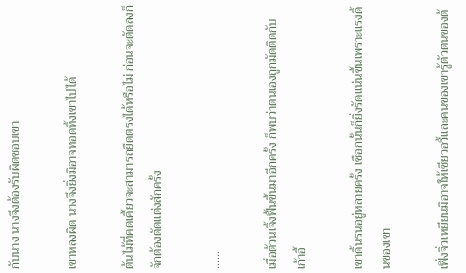กับนาง นางจึงต้องรับผิดชอบเขา

เขาหลงผิด นางจึงยิ่งมิอาจทอดทิ้งเขาไปได้

ต้นไม้ที่คดเคี้ยวจะสามารถยืดตรงได้หรือไม่ ก่อนจะตัดลงก็จักต้องตัดแต่งสักครั้ง

......

เมื่อต้วนเจิ้งฟื้นขึ้นมาอีกครั้ง ก็พบว่าตนเองถูกมัดติดกับเก้าอี้

เขาดิ้นรนอยู่หลายครั้ง เชือกนั้นก็ยิ่งรัดแน่นขึ้นเพราะแรงดิ้นของเขา

เฟิ่งจิ่วเหยียนมิอาจให้เซียวอวี้และคนของเขารู้ตัวตนของต้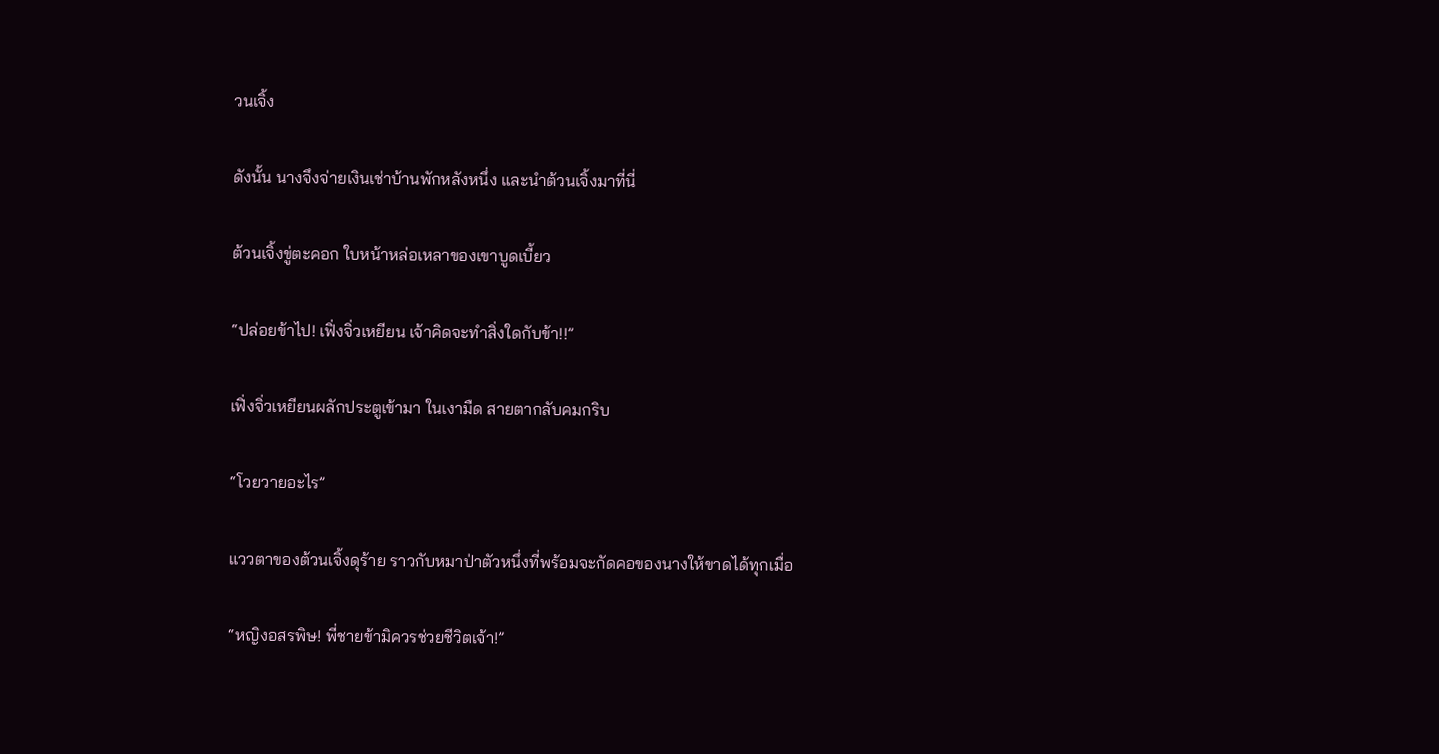วนเจิ้ง

ดังนั้น นางจึงจ่ายเงินเช่าบ้านพักหลังหนึ่ง และนำต้วนเจิ้งมาที่นี่

ต้วนเจิ้งขู่ตะคอก ใบหน้าหล่อเหลาของเขาบูดเบี้ยว

“ปล่อยข้าไป! เฟิ่งจิ่วเหยียน เจ้าคิดจะทำสิ่งใดกับข้า!!”

เฟิ่งจิ่วเหยียนผลักประตูเข้ามา ในเงามืด สายตากลับคมกริบ

“โวยวายอะไร”

แววตาของต้วนเจิ้งดุร้าย ราวกับหมาป่าตัวหนึ่งที่พร้อมจะกัดคอของนางให้ขาดได้ทุกเมื่อ

“หญิงอสรพิษ! พี่ชายข้ามิควรช่วยชีวิตเจ้า!”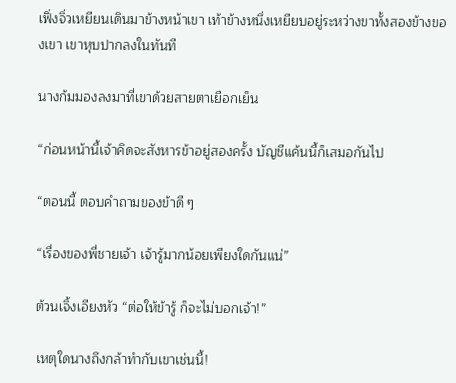เฟิ่งจิ่วเหยียนเดินมาข้างหน้าเขา เท้าข้างหนึ่งเหยียบอยู่ระหว่างขาทั้งสองข้างของเขา เขาหุบปากลงในทันที

นางก้มมองลงมาที่เขาด้วยสายตาเยือกเย็น

“ก่อนหน้านี้เจ้าคิดจะสังหารข้าอยู่สองครั้ง บัญชีแค้นนี้ก็เสมอกันไป

“ตอนนี้ ตอบคำถามของข้าดี ๆ

“เรื่องของพี่ชายเจ้า เจ้ารู้มากน้อยเพียงใดกันแน่”

ต้วนเจิ้งเอียงหัว “ต่อให้ข้ารู้ ก็จะไม่บอกเจ้า!”

เหตุใดนางถึงกล้าทำกับเขาเช่นนี้!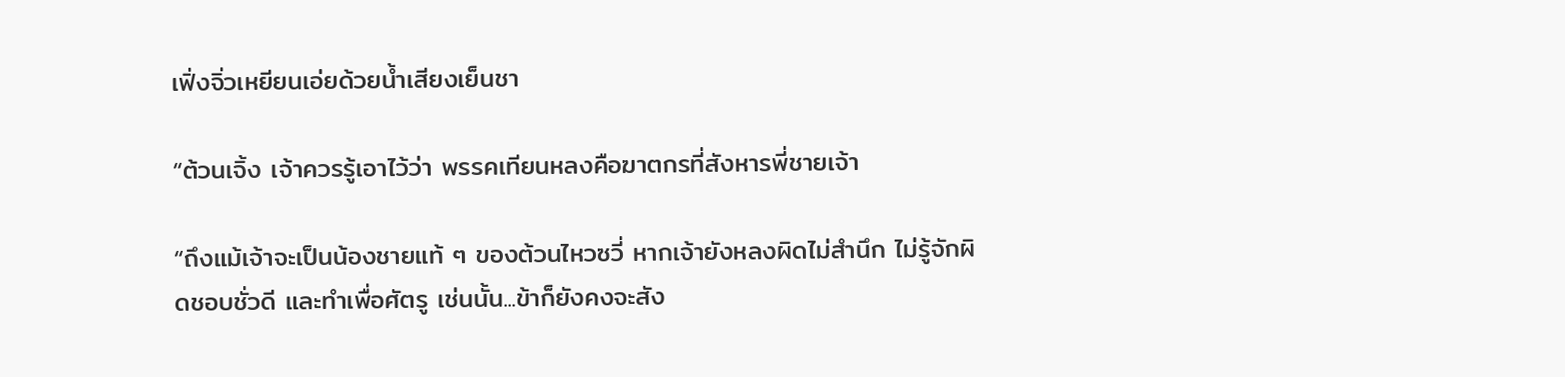เฟิ่งจิ่วเหยียนเอ่ยด้วยน้ำเสียงเย็นชา

“ต้วนเจิ้ง เจ้าควรรู้เอาไว้ว่า พรรคเทียนหลงคือฆาตกรที่สังหารพี่ชายเจ้า

“ถึงแม้เจ้าจะเป็นน้องชายแท้ ๆ ของต้วนไหวซวี่ หากเจ้ายังหลงผิดไม่สำนึก ไม่รู้จักผิดชอบชั่วดี และทำเพื่อศัตรู เช่นนั้น...ข้าก็ยังคงจะสัง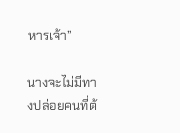หารเจ้า”

นางจะไม่มีทางปล่อยคนที่ต้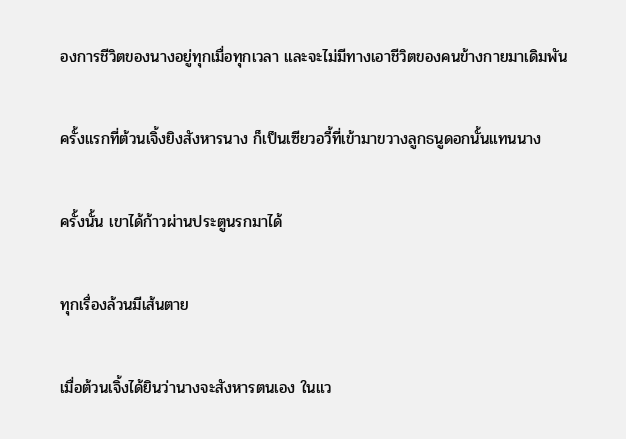องการชีวิตของนางอยู่ทุกเมื่อทุกเวลา และจะไม่มีทางเอาชีวิตของคนข้างกายมาเดิมพัน

ครั้งแรกที่ต้วนเจิ้งยิงสังหารนาง ก็เป็นเซียวอวี้ที่เข้ามาขวางลูกธนูดอกนั้นแทนนาง

ครั้งนั้น เขาได้ก้าวผ่านประตูนรกมาได้

ทุกเรื่องล้วนมีเส้นตาย

เมื่อต้วนเจิ้งได้ยินว่านางจะสังหารตนเอง ในแว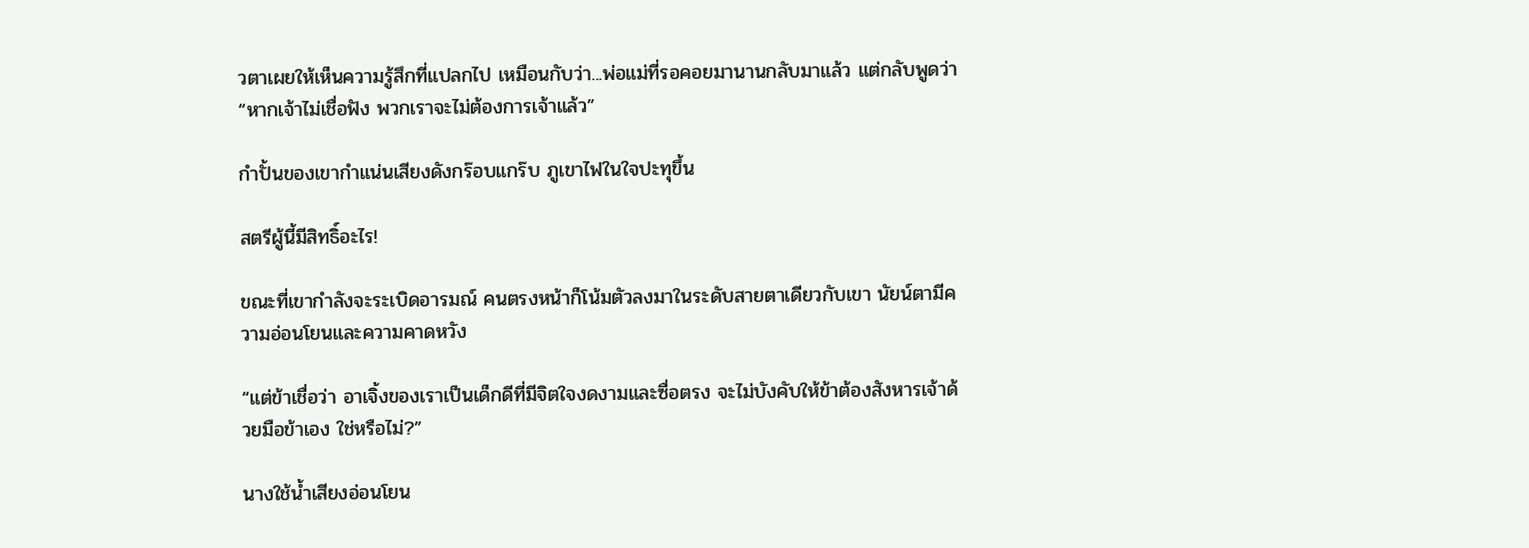วตาเผยให้เห็นความรู้สึกที่แปลกไป เหมือนกับว่า...พ่อแม่ที่รอคอยมานานกลับมาแล้ว แต่กลับพูดว่า “หากเจ้าไม่เชื่อฟัง พวกเราจะไม่ต้องการเจ้าแล้ว”

กำปั้นของเขากำแน่นเสียงดังกร๊อบแกร๊บ ภูเขาไฟในใจปะทุขึ้น

สตรีผู้นี้มีสิทธิ์อะไร!

ขณะที่เขากำลังจะระเบิดอารมณ์ คนตรงหน้าก็โน้มตัวลงมาในระดับสายตาเดียวกับเขา นัยน์ตามีความอ่อนโยนและความคาดหวัง

“แต่ข้าเชื่อว่า อาเจิ้งของเราเป็นเด็กดีที่มีจิตใจงดงามและซื่อตรง จะไม่บังคับให้ข้าต้องสังหารเจ้าด้วยมือข้าเอง ใช่หรือไม่?”

นางใช้น้ำเสียงอ่อนโยน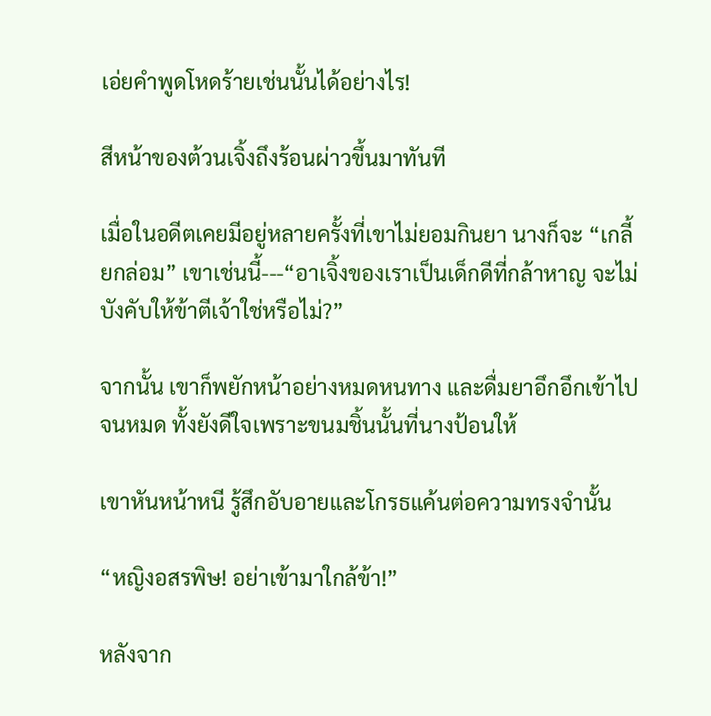เอ่ยคำพูดโหดร้ายเช่นนั้นได้อย่างไร!

สีหน้าของต้วนเจิ้งถึงร้อนผ่าวขึ้นมาทันที

เมื่อในอดีตเคยมีอยู่หลายครั้งที่เขาไม่ยอมกินยา นางก็จะ “เกลี้ยกล่อม” เขาเช่นนี้---“อาเจิ้งของเราเป็นเด็กดีที่กล้าหาญ จะไม่บังคับให้ข้าตีเจ้าใช่หรือไม่?”

จากนั้น เขาก็พยักหน้าอย่างหมดหนทาง และดื่มยาอึกอึกเข้าไปจนหมด ทั้งยังดีใจเพราะขนมชิ้นนั้นที่นางป้อนให้

เขาหันหน้าหนี รู้สึกอับอายและโกรธแค้นต่อความทรงจำนั้น

“หญิงอสรพิษ! อย่าเข้ามาใกล้ข้า!”

หลังจาก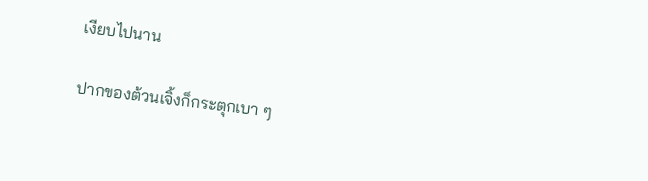เงียบไปนาน

ปากของต้วนเจิ้งก็กระตุกเบา ๆ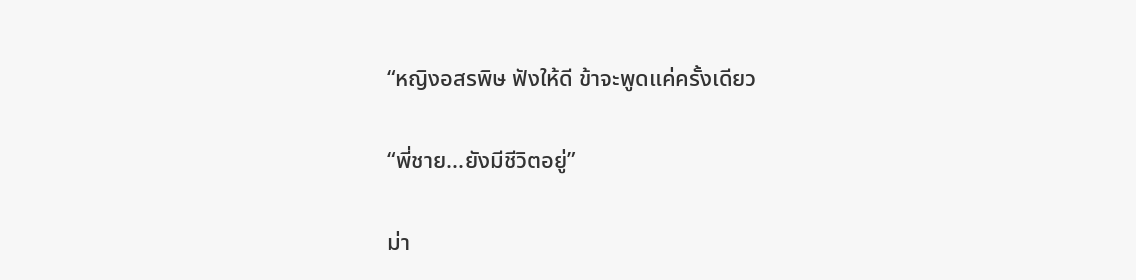“หญิงอสรพิษ ฟังให้ดี ข้าจะพูดแค่ครั้งเดียว

“พี่ชาย...ยังมีชีวิตอยู่”

ม่า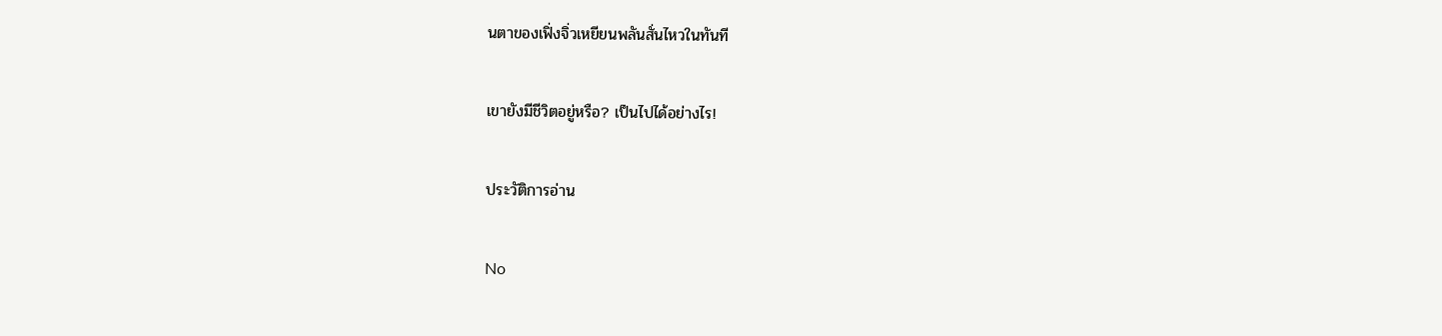นตาของเฟิ่งจิ่วเหยียนพลันสั่นไหวในทันที

เขายังมีชีวิตอยู่หรือ? เป็นไปได้อย่างไร!

ประวัติการอ่าน

No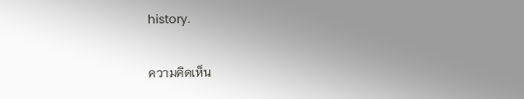history.

ความคิดเห็น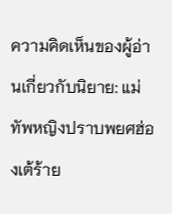ความคิดเห็นของผู้อ่านเกี่ยวกับนิยาย: แม่ทัพหญิงปราบพยศฮ่องเต้ร้าย